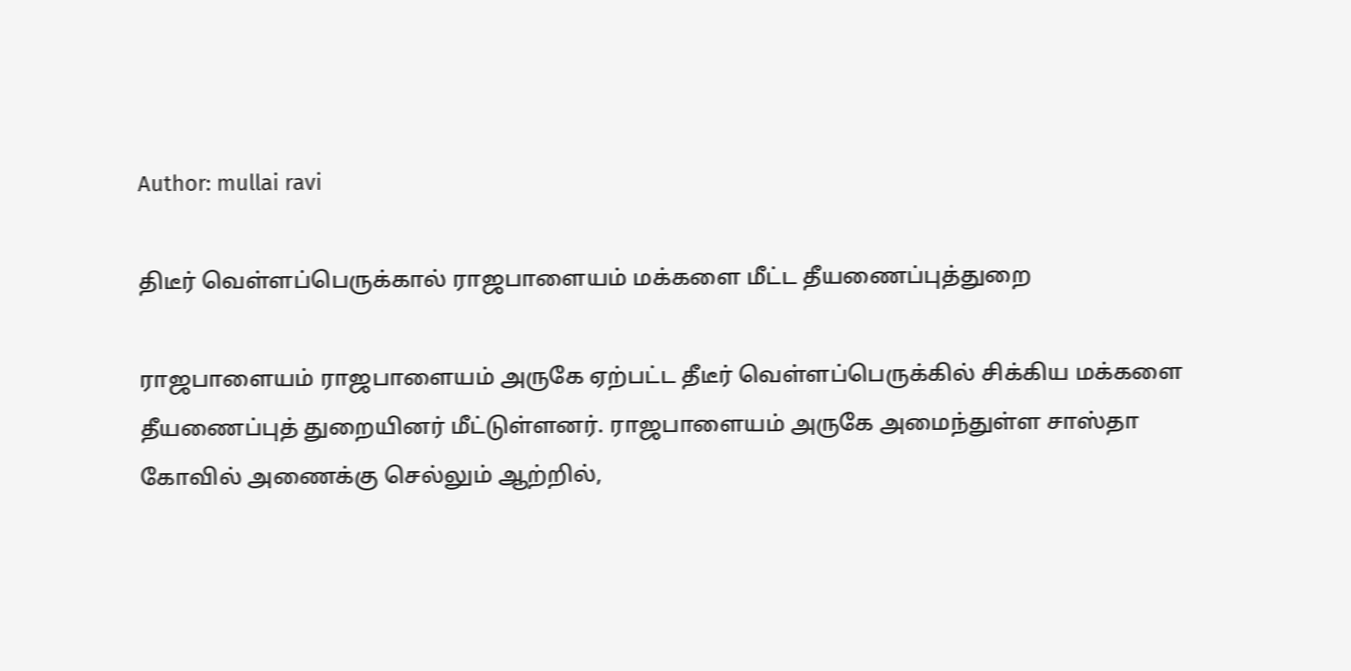Author: mullai ravi

திடீர் வெள்ளப்பெருக்கால் ராஜபாளையம் மக்களை மீட்ட தீயணைப்புத்துறை

ராஜபாளையம் ராஜபாளையம் அருகே ஏற்பட்ட தீடீர் வெள்ளப்பெருக்கில் சிக்கிய மக்களை தீயணைப்புத் துறையினர் மீட்டுள்ளனர். ராஜபாளையம் அருகே அமைந்துள்ள சாஸ்தா கோவில் அணைக்கு செல்லும் ஆற்றில்,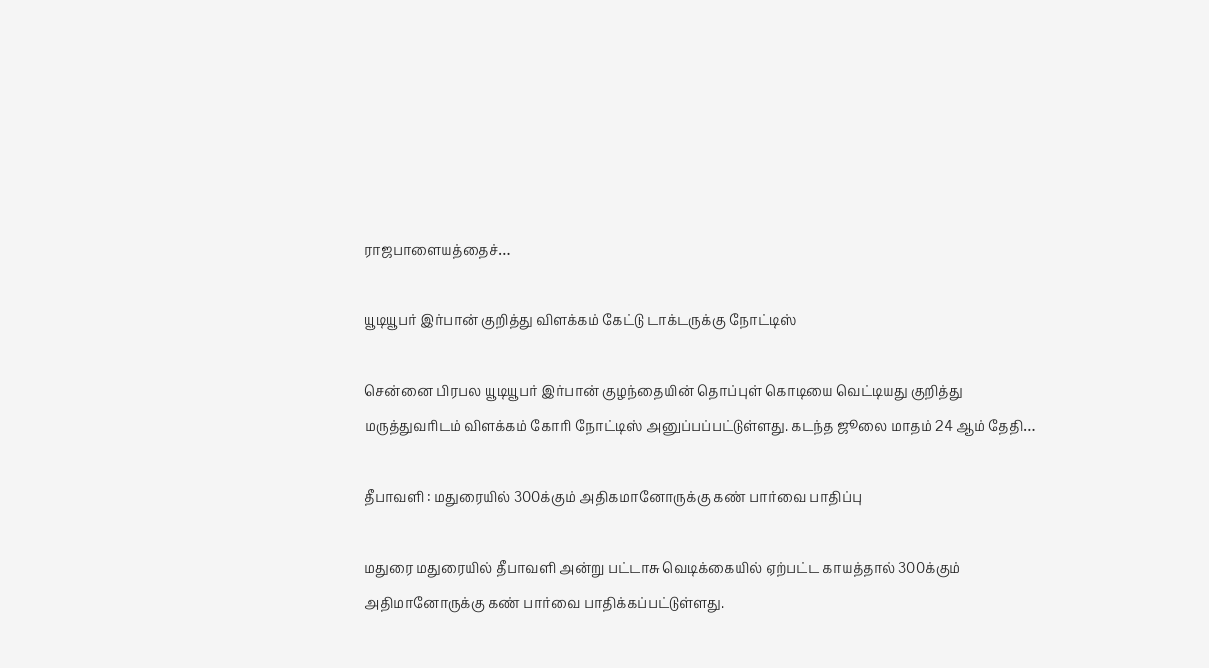ராஜபாளையத்தைச்…

யூடியூபர் இர்பான் குறித்து விளக்கம் கேட்டு டாக்டருக்கு நோட்டிஸ்

சென்னை பிரபல யூடியூபர் இர்பான் குழந்தையின் தொப்புள் கொடியை வெட்டியது குறித்து மருத்துவரிடம் விளக்கம் கோரி நோட்டிஸ் அனுப்பப்பட்டுள்ளது. கடந்த ஜூலை மாதம் 24 ஆம் தேதி…

தீபாவளி : மதுரையில் 300க்கும் அதிகமானோருக்கு கண் பார்வை பாதிப்பு

மதுரை மதுரையில் தீபாவளி அன்று பட்டாசு வெடிக்கையில் ஏற்பட்ட காயத்தால் 300க்கும் அதிமானோருக்கு கண் பார்வை பாதிக்கப்பட்டுள்ளது.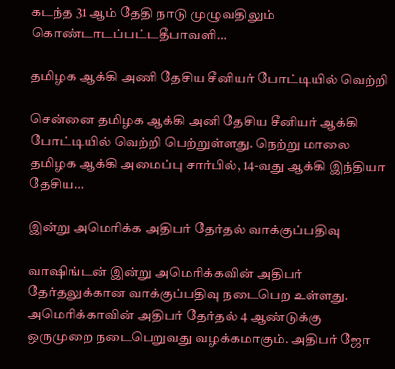கடந்த 31 ஆம் தேதி நாடு முழுவதிலும் கொண்டாடப்பட்டதீபாவளி…

தமிழக ஆக்கி அணி தேசிய சீனியர் போட்டியில் வெற்றி

சென்னை தமிழக ஆக்கி அனி தேசிய சீனியர் ஆக்கி போட்டியில் வெற்றி பெற்றுள்ளது. நெற்று மாலை தமிழக ஆக்கி அமைப்பு சார்பில், 14-வது ஆக்கி இந்தியா தேசிய…

இன்று அமெரிக்க அதிபர் தேர்தல் வாக்குப்பதிவு

வாஷிங்டன் இன்று அமெரிக்கவின் அதிபர் தேர்தலுக்கான வாக்குப்பதிவு நடைபெற உள்ளது. அமெரிக்காவின் அதிபர் தேர்தல் 4 ஆண்டுக்கு ஒருமுறை நடைபெறுவது வழக்கமாகும். அதிபர் ஜோ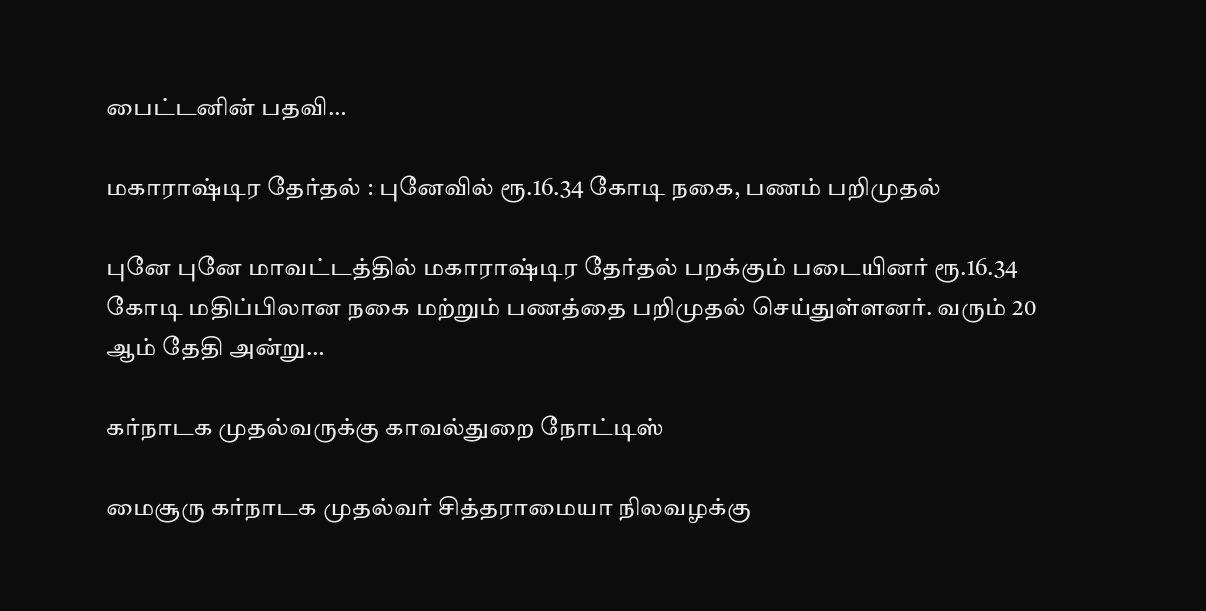பைட்டனின் பதவி…

மகாராஷ்டிர தேர்தல் : புனேவில் ரூ.16.34 கோடி நகை, பணம் பறிமுதல்

புனே புனே மாவட்டத்தில் மகாராஷ்டிர தேர்தல் பறக்கும் படையினர் ரூ.16.34 கோடி மதிப்பிலான நகை மற்றும் பணத்தை பறிமுதல் செய்துள்ளனர். வரும் 20 ஆம் தேதி அன்று…

கர்நாடக முதல்வருக்கு காவல்துறை நோட்டிஸ்

மைசூரு கர்நாடக முதல்வர் சித்தராமையா நிலவழக்கு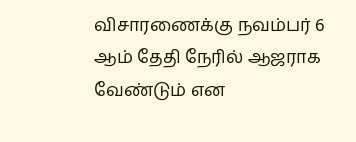விசாரணைக்கு நவம்பர் 6 ஆம் தேதி நேரில் ஆஜராக வேண்டும் என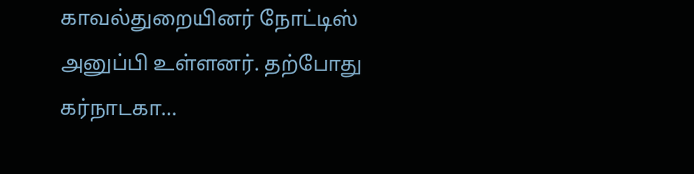காவல்துறையினர் நோட்டிஸ் அனுப்பி உள்ளனர். தற்போது கர்நாடகா…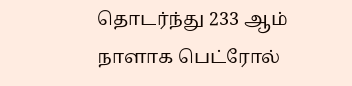தொடர்ந்து 233 ஆம் நாளாக பெட்ரோல்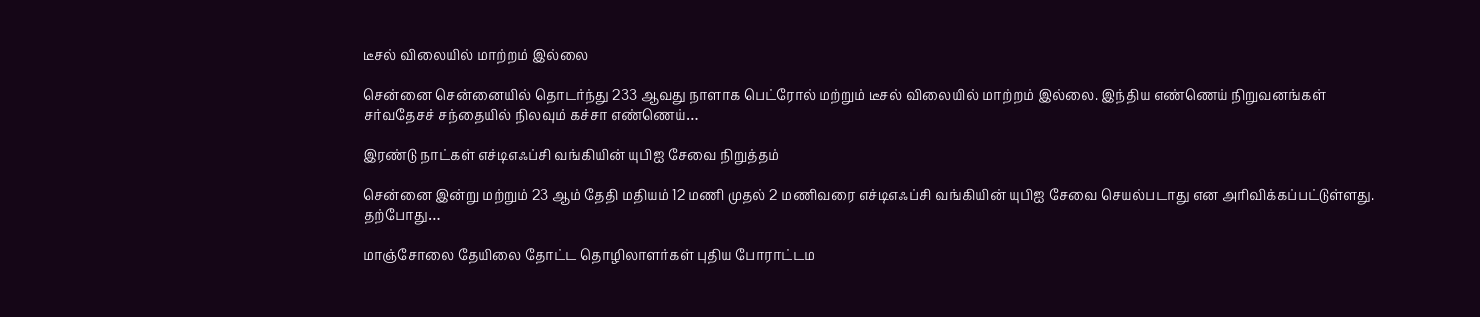டீசல் விலையில் மாற்றம் இல்லை

சென்னை சென்னையில் தொடர்ந்து 233 ஆவது நாளாக பெட்ரோல் மற்றும் டீசல் விலையில் மாற்றம் இல்லை. இந்திய எண்ணெய் நிறுவனங்கள் சர்வதேசச் சந்தையில் நிலவும் கச்சா எண்ணெய்…

இரண்டு நாட்கள் எச்டிஎஃப்சி வங்கியின் யுபிஐ சேவை நிறுத்தம்

சென்னை இன்று மற்றும் 23 ஆம் தேதி மதியம் 12 மணி முதல் 2 மணிவரை எச்டிஎஃப்சி வங்கியின் யுபிஐ சேவை செயல்படாது என அரிவிக்கப்பட்டுள்ளது. தற்போது…

மாஞ்சோலை தேயிலை தோட்ட தொழிலாளர்கள் புதிய போராட்டம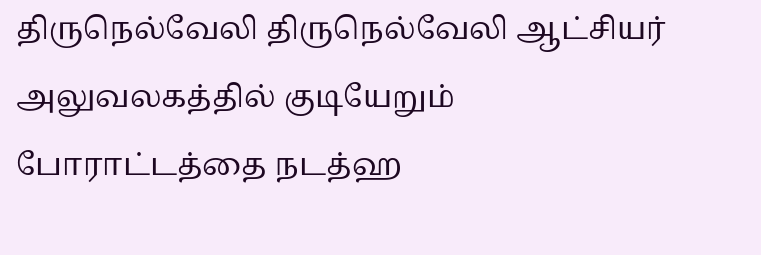திருநெல்வேலி திருநெல்வேலி ஆட்சியர் அலுவலகத்தில் குடியேறும் போராட்டத்தை நடத்ஹ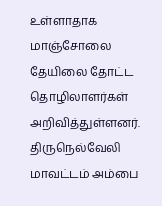உள்ளாதாக மாஞ்சோலை தேயிலை தோட்ட தொழிலாளர்கள் அறிவித்துள்ளனர். திருநெல்வேலி மாவட்டம் அம்பை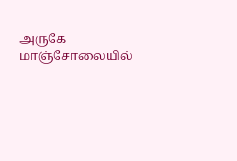அருகே மாஞ்சோலையில்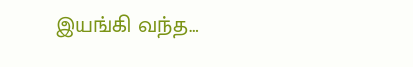இயங்கி வந்த…